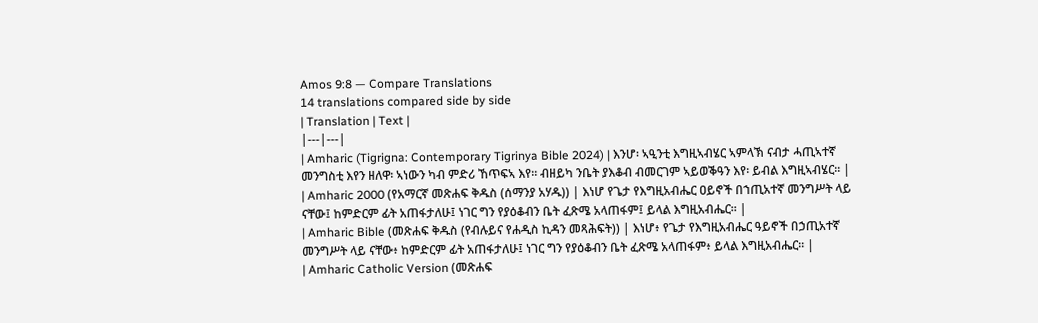Amos 9:8 — Compare Translations
14 translations compared side by side
| Translation | Text |
|---|---|
| Amharic (Tigrigna: Contemporary Tigrinya Bible 2024) | እንሆ፡ ኣዒንቲ እግዚኣብሄር ኣምላኽ ናብታ ሓጢኣተኛ መንግስቲ እየን ዘለዋ፡ ኣነውን ካብ ምድሪ ኸጥፍኣ እየ። ብዘይካ ንቤት ያእቆብ ብመርገም ኣይወቕዓን እየ፡ ይብል እግዚኣብሄር። |
| Amharic 2000 (የአማርኛ መጽሐፍ ቅዱስ (ሰማንያ አሃዱ)) | እነሆ የጌታ የእግዚአብሔር ዐይኖች በኀጢአተኛ መንግሥት ላይ ናቸው፤ ከምድርም ፊት አጠፋታለሁ፤ ነገር ግን የያዕቆብን ቤት ፈጽሜ አላጠፋም፤ ይላል እግዚአብሔር። |
| Amharic Bible (መጽሐፍ ቅዱስ (የብሉይና የሐዲስ ኪዳን መጻሕፍት)) | እነሆ፥ የጌታ የእግዚአብሔር ዓይኖች በኃጢአተኛ መንግሥት ላይ ናቸው፥ ከምድርም ፊት አጠፋታለሁ፤ ነገር ግን የያዕቆብን ቤት ፈጽሜ አላጠፋም፥ ይላል እግዚአብሔር። |
| Amharic Catholic Version (መጽሐፍ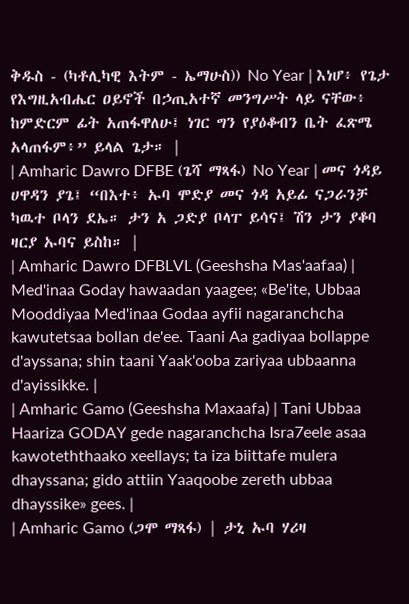ቅዱስ - (ካቶሊካዊ እትም - ኤማሁስ)) No Year | እነሆ፥ የጌታ የእግዚአብሔር ዐይኖች በኃጢአተኛ መንግሥት ላይ ናቸው፥ ከምድርም ፊት አጠፋዋለሁ፤ ነገር ግን የያዕቆብን ቤት ፈጽሜ አላጠፋም፥” ይላል ጌታ። |
| Amharic Dawro DFBE (ጌሻ ማጻፋ) No Year | መና ጎዳይ ሀዋዳን ያጌ፤ “በእተ፥ ኡባ ሞድያ መና ጎዳ አይፊ ናጋራንቻ ካዉተ ቦላን ደኤ። ታን አ ጋድያ ቦላፐ ይሳና፤ ሽን ታን ያቆባ ዛርያ ኡባና ይስከ። |
| Amharic Dawro DFBLVL (Geeshsha Mas'aafaa) | Med'inaa Goday hawaadan yaagee; «Be'ite, Ubbaa Mooddiyaa Med'inaa Godaa ayfii nagaranchcha kawutetsaa bollan de'ee. Taani Aa gadiyaa bollappe d'ayssana; shin taani Yaak'ooba zariyaa ubbaanna d'ayissikke. |
| Amharic Gamo (Geeshsha Maxaafa) | Tani Ubbaa Haariza GODAY gede nagaranchcha Isra7eele asaa kawoteththaako xeellays; ta iza biittafe mulera dhayssana; gido attiin Yaaqoobe zereth ubbaa dhayssike» gees. |
| Amharic Gamo (ጋሞ ማጻፋ) | ታኒ ኡባ ሃሪዛ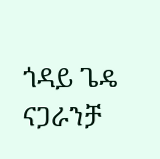ጎዳይ ጌዴ ናጋራንቻ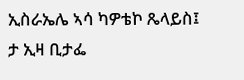ኢስራኤሌ ኣሳ ካዎቴኮ ጼላይስ፤ ታ ኢዛ ቢታፌ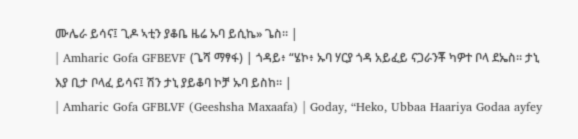ሙሌራ ይሳና፤ ጊዶ ኣቲን ያቆቤ ዜሬ ኡባ ይሲኬ» ጌስ። |
| Amharic Gofa GFBEVF (ጌሻ ማፃፋ) | ጎዳይ፥ “ሄኮ፥ ኡባ ሃርያ ጎዳ አይፈይ ናጋራንቾ ካዎተ ቦላ ደኤስ። ታኒ እያ ቢታ ቦላፈ ይሳና፤ ሽን ታኒ ያይቆባ ኮቻ ኡባ ይስከ። |
| Amharic Gofa GFBLVF (Geeshsha Maxaafa) | Goday, “Heko, Ubbaa Haariya Godaa ayfey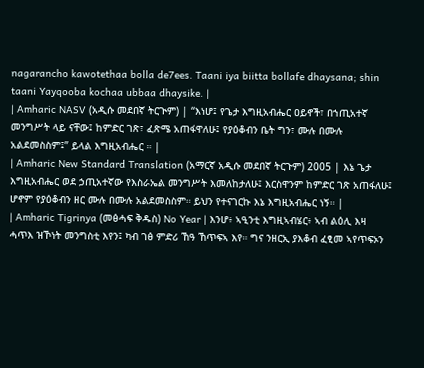nagarancho kawotethaa bolla de7ees. Taani iya biitta bollafe dhaysana; shin taani Yayqooba kochaa ubbaa dhaysike. |
| Amharic NASV (አዲሱ መደበኛ ትርጒም) | “እነሆ፤ የጌታ እግዚአብሔር ዐይኖች፣ በኀጢአተኛ መንግሥት ላይ ናቸው፤ ከምድር ገጽ፣ ፈጽሜ አጠፋዋለሁ፤ የያዕቆብን ቤት ግን፣ ሙሉ በሙሉ አልደመስስም፤” ይላል እግዚአብሔር ። |
| Amharic New Standard Translation (አማርኛ አዲሱ መደበኛ ትርጉም) 2005 | እኔ ጌታ እግዚአብሔር ወደ ኃጢአተኛው የእስራኤል መንግሥት እመለከታለሁ፤ እርስዋንም ከምድር ገጽ አጠፋለሁ፤ ሆኖም የያዕቆብን ዘር ሙሉ በሙሉ አልደመስስም። ይህን የተናገርኩ እኔ እግዚአብሔር ነኝ። |
| Amharic Tigrinya (መፅሓፍ ቅዱስ) No Year | እንሆ፥ ኣዒንቲ እግዚኣብሄር፥ ኣብ ልዕሊ እዛ ሓጥእ ዝኾነት መንግስቲ እየን፤ ካብ ገፅ ምድሪ ኸዓ ኸጥፍኣ እየ። ግና ንዘርኢ ያእቆብ ፈፂመ ኣየጥፍኦን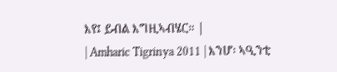እየ፤ ይብል እግዚኣብሄር። |
| Amharic Tigrinya 2011 | እንሆ፡ ኣዒንቲ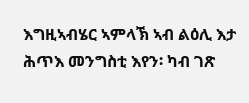እግዚኣብሄር ኣምላኽ ኣብ ልዕሊ እታ ሕጥእ መንግስቲ እየን፡ ካብ ገጽ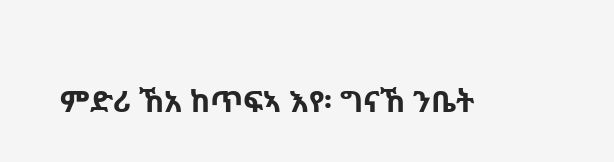ምድሪ ኸአ ከጥፍኣ እየ፡ ግናኸ ንቤት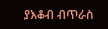ያእቆብ ብጥራስ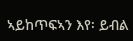ኣይከጥፍኣን እየ፡ ይብል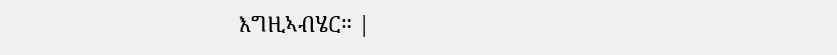እግዚኣብሄር። |